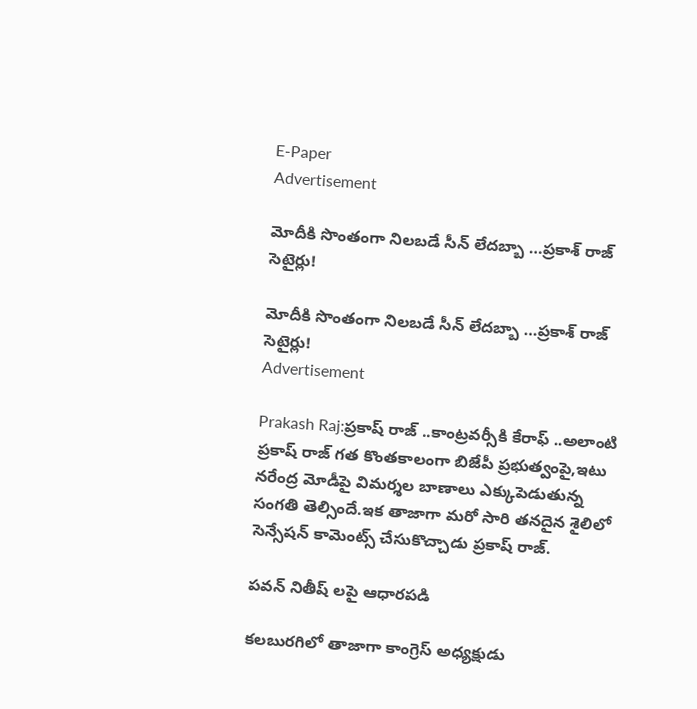E-Paper
Advertisement

మోదీకి సొంతంగా నిలబడే సీన్ లేదబ్బా …ప్రకాశ్ రాజ్ సెటైర్లు!

మోదీకి సొంతంగా నిలబడే సీన్ లేదబ్బా …ప్రకాశ్ రాజ్ సెటైర్లు!
Advertisement

Prakash Raj:ప్రకాష్ రాజ్ ..కాంట్రవర్సీకి కేరాఫ్ ..అలాంటి ప్రకాష్ రాజ్ గత కొంతకాలంగా బిజేపీ ప్రభుత్వంపై,ఇటు నరేంద్ర మోడీపై విమర్శల బాణాలు ఎక్కుపెడుతున్న సంగతి తెల్సిందే.ఇక తాజాగా మరో సారి తనదైన శైలిలో సెన్సేషన్ కామెంట్స్ చేసుకొచ్చాడు ప్రకాష్ రాజ్.

పవన్ నితీష్ లపై ఆధారపడి

కలబురగిలో తాజాగా కాంగ్రెస్ అధ్యక్షుడు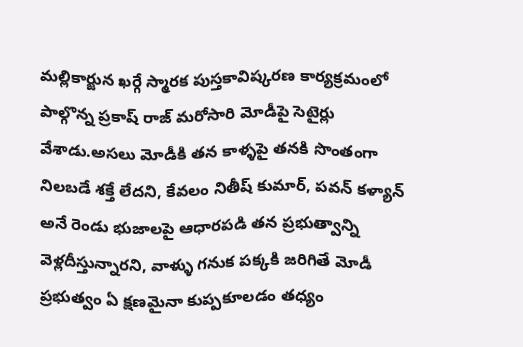మల్లికార్జున ఖర్గే స్మారక పుస్తకావిష్కరణ కార్యక్రమంలో పాల్గొన్న ప్రకాష్ రాజ్ మరోసారి మోడీపై సెటైర్లు వేశాడు.అసలు మోడీకి తన కాళ్ళపై తనకి సొంతంగా నిలబడే శక్తే లేదని, కేవలం నితీష్ కుమార్, పవన్ కళ్యాన్ అనే రెండు భుజాలపై ఆధారపడి తన ప్రభుత్వాన్ని వెళ్లదీస్తున్నారని, వాళ్ళు గనుక పక్కకి జరిగితే మోడీ ప్రభుత్వం ఏ క్షణమైనా కుప్పకూలడం తధ్యం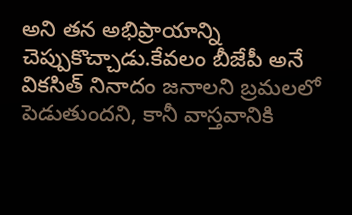అని తన అభిప్రాయాన్ని చెప్పుకొచ్చాడు.కేవలం బీజేపీ అనే వికసిత్ నినాదం జనాలని బ్రమలలో పెడుతుందని, కానీ వాస్తవానికి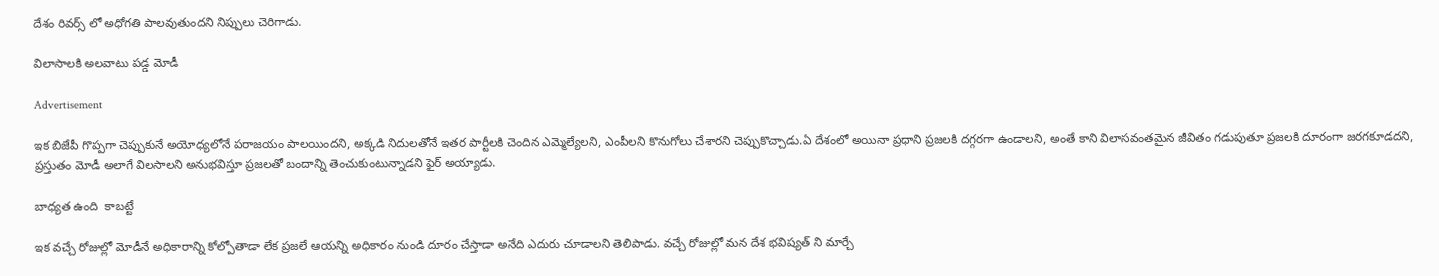దేశం రివర్స్ లో అధోగతి పాలవుతుందని నిప్పులు చెరిగాడు.

విలాసాలకి అలవాటు పడ్డ మోడీ

Advertisement

ఇక బిజేపీ గొప్పగా చెప్పుకునే అయోధ్యలోనే పరాజయం పాలయిందని, అక్కడి నిదులతోనే ఇతర పార్టీలకి చెందిన ఎమ్మెల్యేలని, ఎంపీలని కొనుగోలు చేశారని చెప్పుకొచ్చాడు.ఏ దేశంలో అయినా ప్రధాని ప్రజలకి దగ్గరగా ఉండాలని, అంతే కాని విలాసవంతమైన జీవితం గడుపుతూ ప్రజలకి దూరంగా జరగకూడదని, ప్రస్తుతం మోడీ అలాగే విలసాలని అనుభవిస్తూ ప్రజలతో బందాన్ని తెంచుకుంటున్నాడని ఫైర్ అయ్యాడు.

బాధ్యత ఉంది  కాబట్టే

ఇక వచ్చే రోజుల్లో మోడీనే అధికారాన్ని కోల్పోతాడా లేక ప్రజలే ఆయన్ని అధికారం నుండి దూరం చేస్తాడా అనేది ఎదురు చూడాలని తెలిపాడు. వచ్చే రోజుల్లో మన దేశ భవిష్యత్ ని మార్చే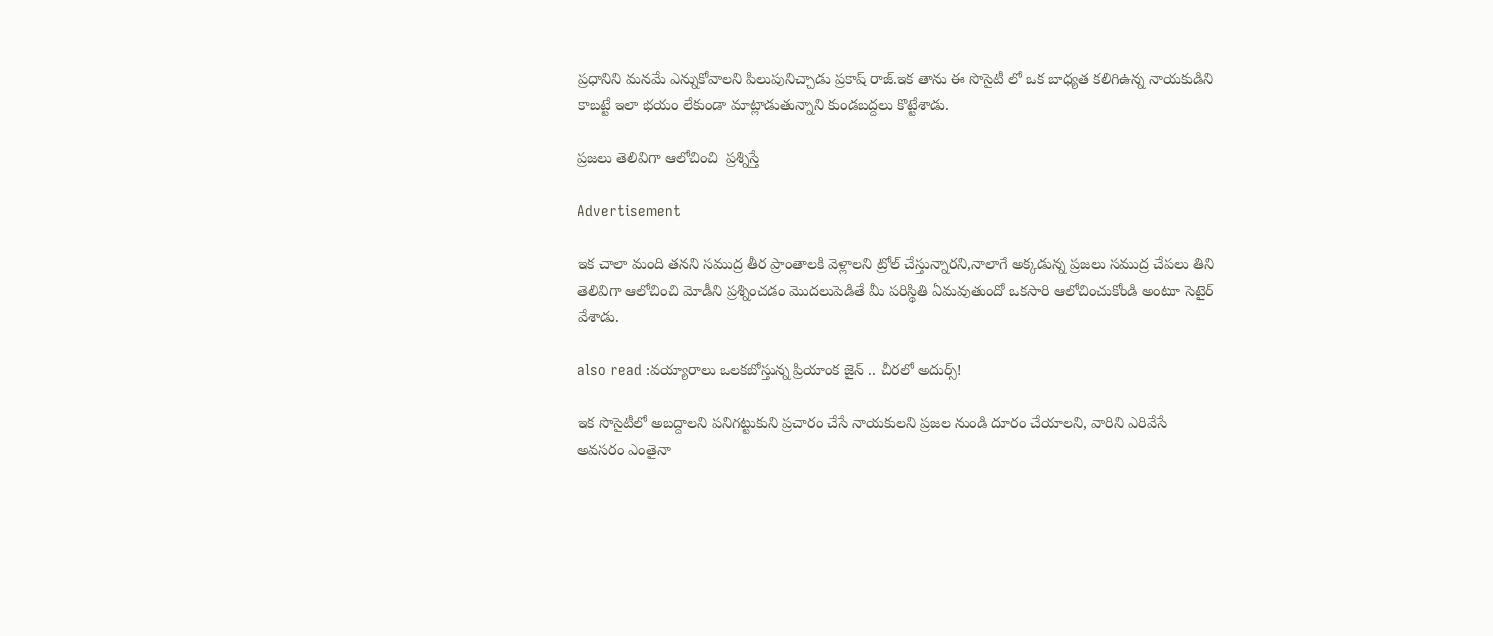ప్రధానిని మనమే ఎన్నుకోవాలని పిలుపునిచ్చాడు ప్రకాష్ రాజ్.ఇక తాను ఈ సొసైటీ లో ఒక బాధ్యత కలిగిఉన్న నాయకుడిని కాబట్టే ఇలా భయం లేకుండా మాట్లాడుతున్నాని కుండబద్దలు కొట్టేశాడు.

ప్రజలు తెలివిగా ఆలోచించి  ప్రశ్నిస్తే

Advertisement

ఇక చాలా మంది తనని సముద్ర తీర ప్రాంతాలకి వెళ్లాలని ట్రోల్ చేస్తున్నారని,నాలాగే అక్కడున్న ప్రజలు సముద్ర చేపలు తిని తెలివిగా ఆలోచించి మోడీని ప్రశ్నించడం మొదలుపెడితే మీ పరిస్థితి ఏమవుతుందో ఒకసారి ఆలోచించుకోండి అంటూ సెటైర్ వేశాడు.

also read :వయ్యారాలు ఒలకబోస్తున్న ప్రియాంక జైన్ .. చీరలో అదుర్స్!

ఇక సొసైటీలో అబద్దాలని పనిగట్టుకుని ప్రచారం చేసే నాయకులని ప్రజల నుండి దూరం చేయాలని, వారిని ఎరివేసే అవసరం ఎంతైనా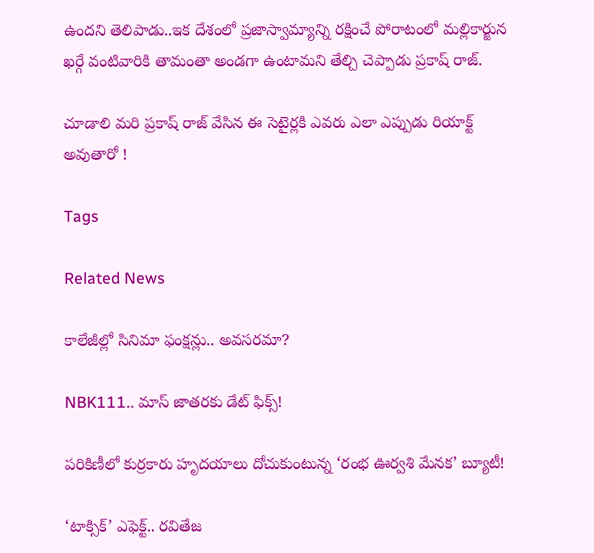ఉందని తెలిపాడు..ఇక దేశంలో ప్రజాస్వామ్యాన్ని రక్షించే పోరాటంలో మల్లికార్జున ఖర్గే వంటివారికి తామంతా అండగా ఉంటామని తేల్చి చెప్పాడు ప్రకాష్ రాజ్.

చూడాలి మరి ప్రకాష్ రాజ్ వేసిన ఈ సెటైర్లకి ఎవరు ఎలా ఎప్పుడు రియాక్ట్ అవుతారో !

Tags

Related News

కాలేజీల్లో సినిమా ఫంక్షన్లు.. అవసరమా?

NBK111.. మాస్ జాతరకు డేట్ ఫిక్స్!

పరికిణీలో కుర్రకారు హృదయాలు దోచుకుంటున్న ‘రంభ ఊర్వశి మేనక’ బ్యూటీ!

‘టాక్సిక్’ ఎఫెక్ట్.. రవితేజ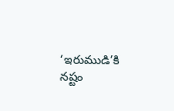‘ఇరుముడి’కి నష్టం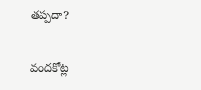తప్పదా?

వందకోట్ల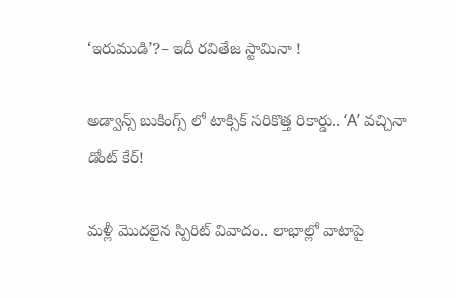‘ఇరుముడి’?– ఇదీ రవితేజ స్టామినా !

అడ్వాన్స్ బుకింగ్స్ లో టాక్సిక్ సరికొత్త రికార్డు.. ‘A’ వచ్చినా డోంట్ కేర్!

మళ్లీ మొదలైన స్పిరిట్ వివాదం.. లాభాల్లో వాటాపై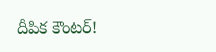దీపిక కౌంటర్!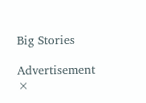Big Stories

Advertisement
×